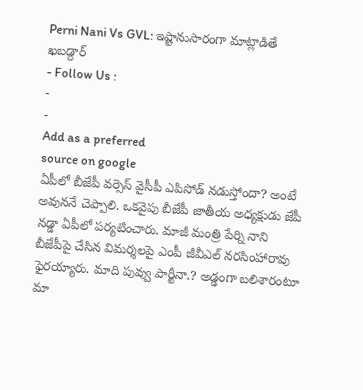Perni Nani Vs GVL: ఇష్టానుసారంగా మాట్లాడితే ఖబడ్దార్
- Follow Us :
-
-
Add as a preferred
source on google
ఏపీలో బీజేపీ వర్సెస్ వైసీపీ ఎపిసోడ్ నడుస్తోందా? అంటే అవుననే చెప్పాలి. ఒకవైపు బీజేపీ జాతీయ అధ్యక్షుడు జేపీ నడ్డా ఏపీలో పర్యటించారు. మాజీ మంత్రి పేర్ని నాని బీజేపీపై చేసిన విమర్శలపై ఎంపీ జీవీఎల్ నరసింహారావు ఫైరయ్యారు. మాది పువ్వు పార్టీనా.? అడ్డంగా బలిశారంటూ మా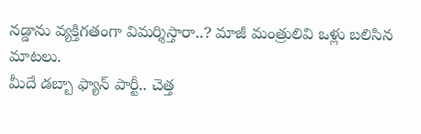నడ్డాను వ్యక్తిగతంగా విమర్శిస్తారా..? మాజీ మంత్రులివి ఒళ్లు బలిసిన మాటలు.
మీదే డబ్బా ఫ్యాన్ పార్టీ.. చెత్త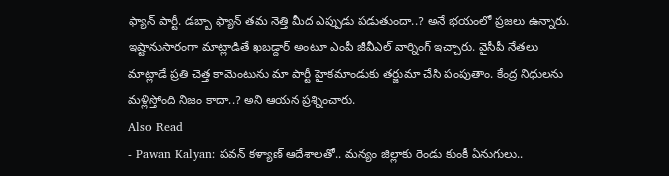ఫ్యాన్ పార్టీ. డబ్బా ఫ్యాన్ తమ నెత్తి మీద ఎప్పుడు పడుతుందా..? అనే భయంలో ప్రజలు ఉన్నారు. ఇష్టానుసారంగా మాట్లాడితే ఖబడ్దార్ అంటూ ఎంపీ జీవీఎల్ వార్నింగ్ ఇచ్చారు. వైసీపీ నేతలు మాట్లాడే ప్రతి చెత్త కామెంటును మా పార్టీ హైకమాండుకు తర్జుమా చేసి పంపుతాం. కేంద్ర నిధులను మళ్లిస్తోంది నిజం కాదా..? అని ఆయన ప్రశ్నించారు.
Also Read
- Pawan Kalyan: పవన్ కళ్యాణ్ ఆదేశాలతో.. మన్యం జిల్లాకు రెండు కుంకీ ఏనుగులు..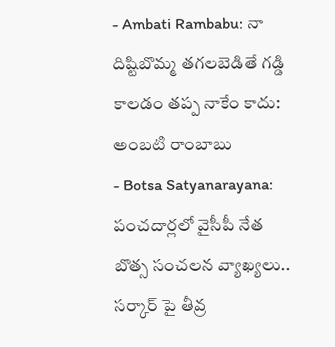- Ambati Rambabu: నా దిష్టిబొమ్మ తగలబెడితే గడ్డి కాలడం తప్ప నాకేం కాదు: అంబటి రాంబాబు
- Botsa Satyanarayana: పంచదార్లలో వైసీపీ నేత బొత్స సంచలన వ్యాఖ్యలు.. సర్కార్ పై తీవ్ర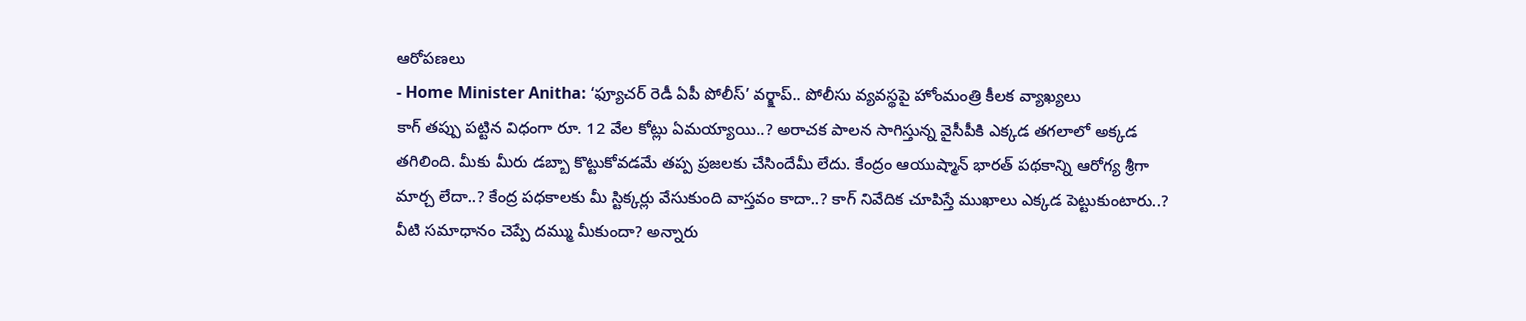ఆరోపణలు
- Home Minister Anitha: ‘ఫ్యూచర్ రెడీ ఏపీ పోలీస్’ వర్క్షాప్.. పోలీసు వ్యవస్థపై హోంమంత్రి కీలక వ్యాఖ్యలు
కాగ్ తప్పు పట్టిన విధంగా రూ. 12 వేల కోట్లు ఏమయ్యాయి..? అరాచక పాలన సాగిస్తున్న వైసీపీకి ఎక్కడ తగలాలో అక్కడ తగిలింది. మీకు మీరు డబ్బా కొట్టుకోవడమే తప్ప ప్రజలకు చేసిందేమీ లేదు. కేంద్రం ఆయుష్మాన్ భారత్ పథకాన్ని ఆరోగ్య శ్రీగా మార్చ లేదా..? కేంద్ర పధకాలకు మీ స్టిక్కర్లు వేసుకుంది వాస్తవం కాదా..? కాగ్ నివేదిక చూపిస్తే ముఖాలు ఎక్కడ పెట్టుకుంటారు..? వీటి సమాధానం చెప్పే దమ్ము మీకుందా? అన్నారు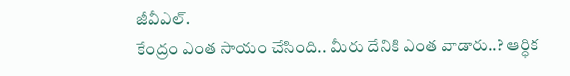జీవీఎల్.
కేంద్రం ఎంత సాయం చేసింది.. మీరు దేనికి ఎంత వాడారు..? ఆర్ధిక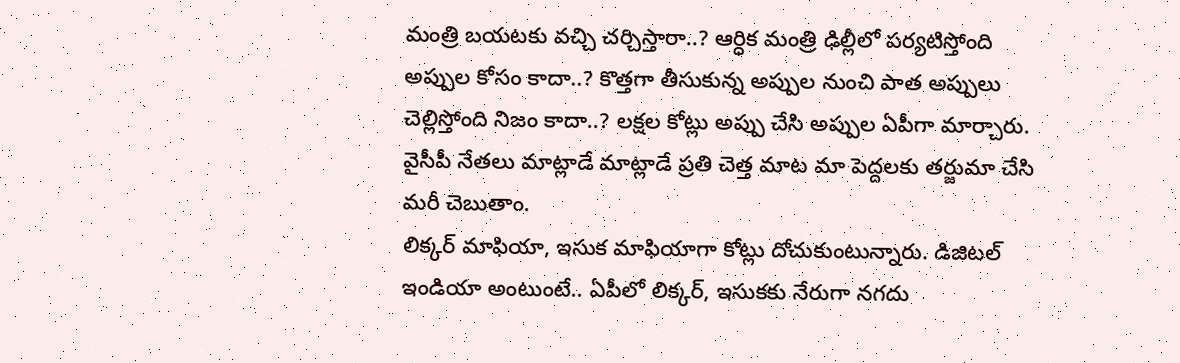మంత్రి బయటకు వచ్చి చర్చిస్తారా..? ఆర్ధిక మంత్రి ఢిల్లీలో పర్యటిస్తోంది అప్పుల కోసం కాదా..? కొత్తగా తీసుకున్న అప్పుల నుంచి పాత అప్పులు చెల్లిస్తోంది నిజం కాదా..? లక్షల కోట్లు అప్పు చేసి అప్పుల ఏపీగా మార్చారు. వైసీపీ నేతలు మాట్లాడే మాట్లాడే ప్రతి చెత్త మాట మా పెద్దలకు తర్జుమా చేసి మరీ చెబుతాం.
లిక్కర్ మాఫియా, ఇసుక మాఫియాగా కోట్లు దోచుకుంటున్నారు. డిజిటల్ ఇండియా అంటుంటే.. ఏపీలో లిక్కర్, ఇసుకకు నేరుగా నగదు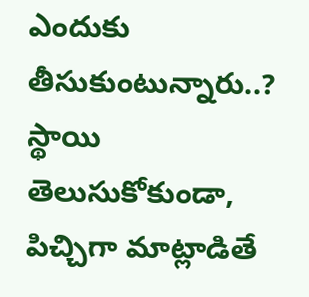ఎందుకు తీసుకుంటున్నారు..? స్థాయి తెలుసుకోకుండా, పిచ్చిగా మాట్లాడితే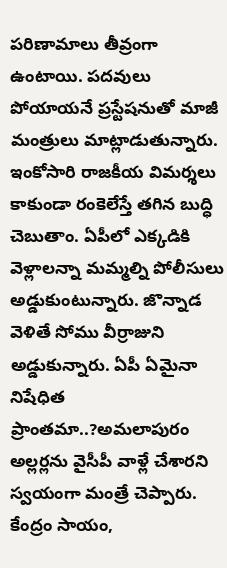పరిణామాలు తీవ్రంగా ఉంటాయి. పదవులు పోయాయనే ప్రస్టేషనుతో మాజీ మంత్రులు మాట్లాడుతున్నారు.
ఇంకోసారి రాజకీయ విమర్శలు కాకుండా రంకెలేస్తే తగిన బుద్ధి చెబుతాం. ఏపీలో ఎక్కడికి వెళ్లాలన్నా మమ్మల్ని పోలీసులు అడ్డుకుంటున్నారు. జొన్నాడ వెళితే సోము వీర్రాజుని అడ్డుకున్నారు. ఏపీ ఏమైనా నిషేధిత ప్రాంతమా..?అమలాపురం అల్లర్లను వైసీపీ వాళ్లే చేశారని స్వయంగా మంత్రే చెప్పారు. కేంద్రం సాయం,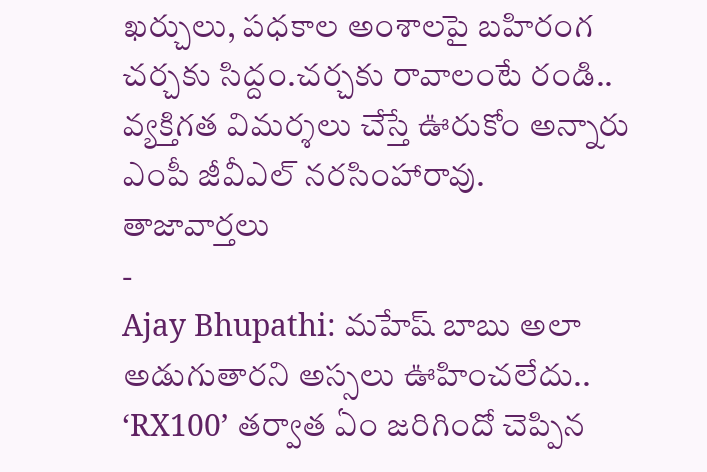ఖర్చులు, పధకాల అంశాలపై బహిరంగ చర్చకు సిద్దం.చర్చకు రావాలంటే రండి.. వ్యక్తిగత విమర్శలు చేస్తే ఊరుకోం అన్నారు ఎంపీ జీవీఎల్ నరసింహారావు.
తాజావార్తలు
-
Ajay Bhupathi: మహేష్ బాబు అలా అడుగుతారని అస్సలు ఊహించలేదు.. ‘RX100’ తర్వాత ఏం జరిగిందో చెప్పిన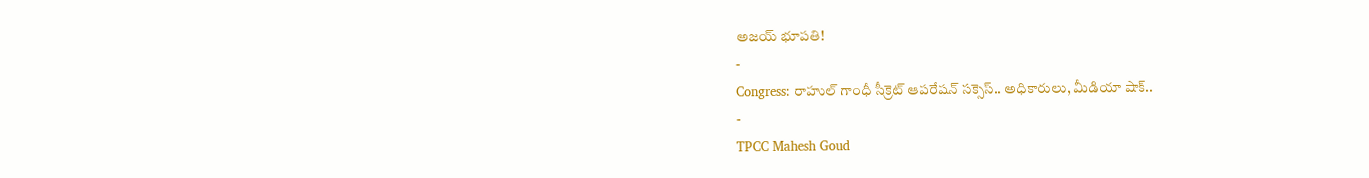అజయ్ భూపతి!
-
Congress: రాహుల్ గాంధీ సీక్రెట్ ఆపరేషన్ సక్సెస్.. అధికారులు, మీడియా షాక్..
-
TPCC Mahesh Goud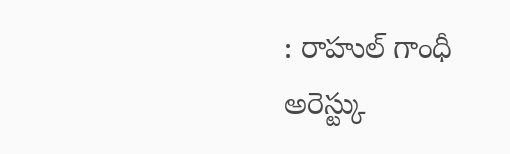: రాహుల్ గాంధీ అరెస్ట్కు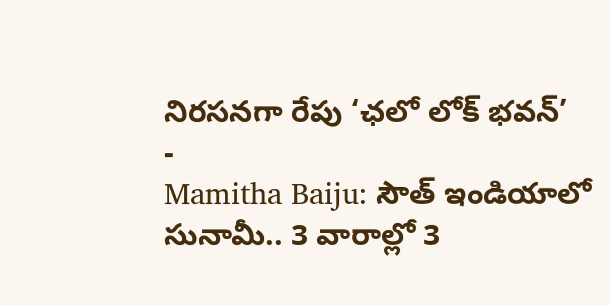నిరసనగా రేపు ‘ఛలో లోక్ భవన్’
-
Mamitha Baiju: సౌత్ ఇండియాలో సునామీ.. 3 వారాల్లో 3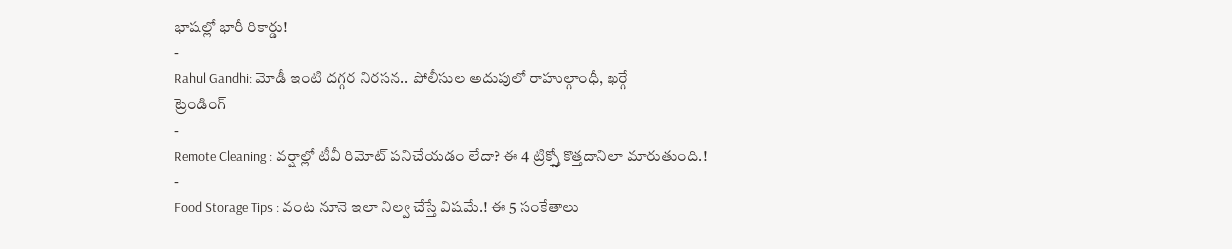భాషల్లో భారీ రికార్డు!
-
Rahul Gandhi: మోడీ ఇంటి దగ్గర నిరసన.. పోలీసుల అదుపులో రాహుల్గాంధీ, ఖర్గే
ట్రెండింగ్
-
Remote Cleaning : వర్షాల్లో టీవీ రిమోట్ పనిచేయడం లేదా? ఈ 4 ట్రిక్స్తో కొత్తదానిలా మారుతుంది.!
-
Food Storage Tips : వంట నూనె ఇలా నిల్వ చేస్తే విషమే.! ఈ 5 సంకేతాలు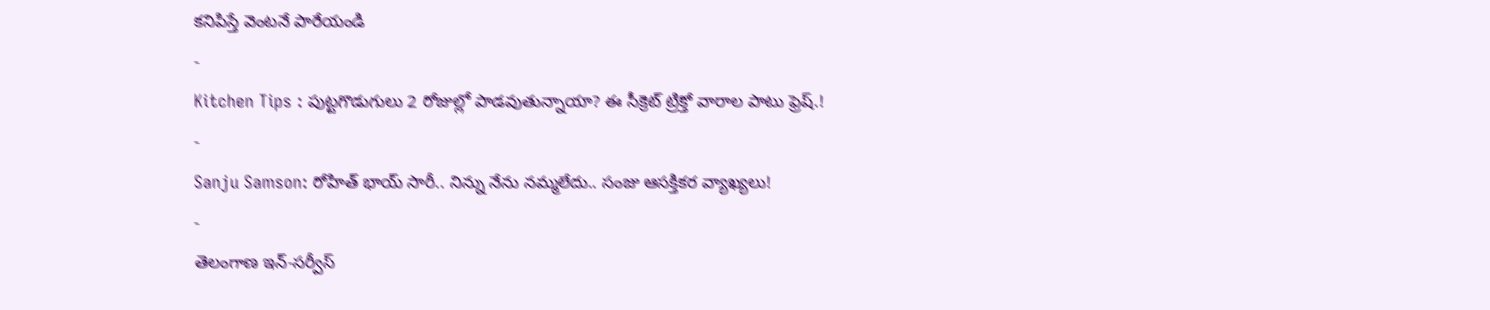కనిపిస్తే వెంటనే పారేయండి
-
Kitchen Tips : పుట్టగొడుగులు 2 రోజుల్లో పాడవుతున్నాయా? ఈ సీక్రెట్ ట్రిక్తో వారాల పాటు ఫ్రెష్.!
-
Sanju Samson: రోహిత్ భాయ్ సారీ.. నిన్ను నేను నమ్మలేదు.. సంజు ఆసక్తికర వ్యాఖ్యలు!
-
తెలంగాణ ఇన్-సర్వీస్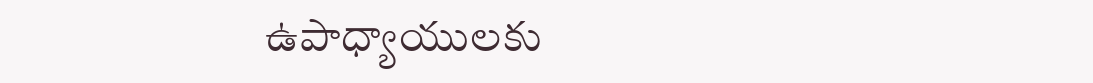ఉపాధ్యాయులకు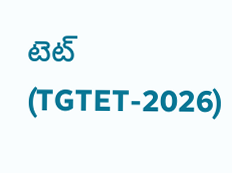టెట్ (TGTET-2026)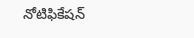నోటిఫికేషన్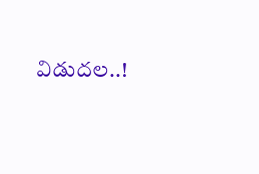విడుదల..!